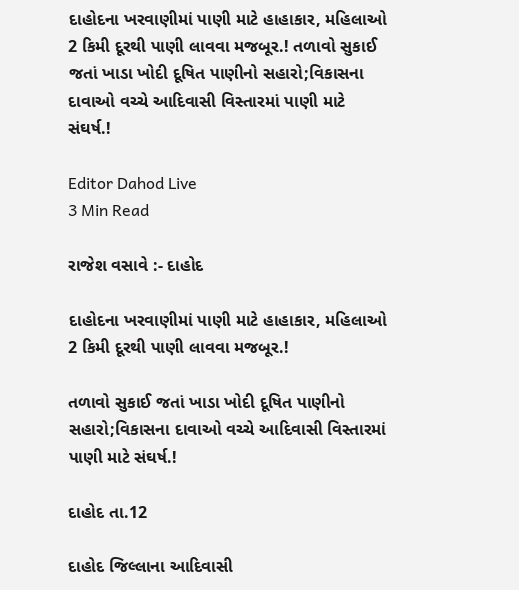દાહોદના ખરવાણીમાં પાણી માટે હાહાકાર, મહિલાઓ 2 કિમી દૂરથી પાણી લાવવા મજબૂર.! તળાવો સુકાઈ જતાં ખાડા ખોદી દૂષિત પાણીનો સહારો;વિકાસના દાવાઓ વચ્ચે આદિવાસી વિસ્તારમાં પાણી માટે સંઘર્ષ.!

Editor Dahod Live
3 Min Read

રાજેશ વસાવે :- દાહોદ

દાહોદના ખરવાણીમાં પાણી માટે હાહાકાર, મહિલાઓ 2 કિમી દૂરથી પાણી લાવવા મજબૂર.!

તળાવો સુકાઈ જતાં ખાડા ખોદી દૂષિત પાણીનો સહારો;વિકાસના દાવાઓ વચ્ચે આદિવાસી વિસ્તારમાં પાણી માટે સંઘર્ષ.!

દાહોદ તા.12

દાહોદ જિલ્લાના આદિવાસી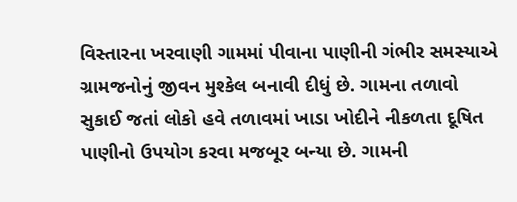વિસ્તારના ખરવાણી ગામમાં પીવાના પાણીની ગંભીર સમસ્યાએ ગ્રામજનોનું જીવન મુશ્કેલ બનાવી દીધું છે. ગામના તળાવો સુકાઈ જતાં લોકો હવે તળાવમાં ખાડા ખોદીને નીકળતા દૂષિત પાણીનો ઉપયોગ કરવા મજબૂર બન્યા છે. ગામની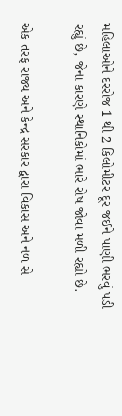મહિલાઓને દરરોજ 1 થી 2 કિલોમીટર દૂર જઈને પાણી ભરવું પડી રહ્યું છે, જેના કારણે સ્થાનિકોમાં ભારે રોષ જોવા મળી રહ્યો છે.

એક તરફ રાજ્ય અને કેન્દ્ર સરકાર દ્વારા વિકાસ અને નળ સે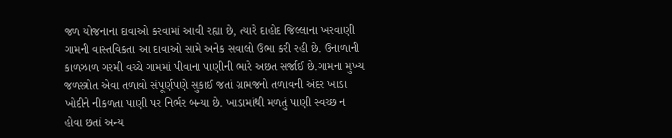જળ યોજનાના દાવાઓ કરવામાં આવી રહ્યા છે, ત્યારે દાહોદ જિલ્લાના ખરવાણી ગામની વાસ્તવિકતા આ દાવાઓ સામે અનેક સવાલો ઉભા કરી રહી છે. ઉનાળાની કાળઝાળ ગરમી વચ્ચે ગામમાં પીવાના પાણીની ભારે અછત સર્જાઈ છે.ગામના મુખ્ય જળસ્ત્રોત એવા તળાવો સંપૂર્ણપણે સુકાઈ જતાં ગ્રામજનો તળાવની અંદર ખાડા ખોદીને નીકળતા પાણી પર નિર્ભર બન્યા છે. ખાડામાંથી મળતું પાણી સ્વચ્છ ન હોવા છતાં અન્ય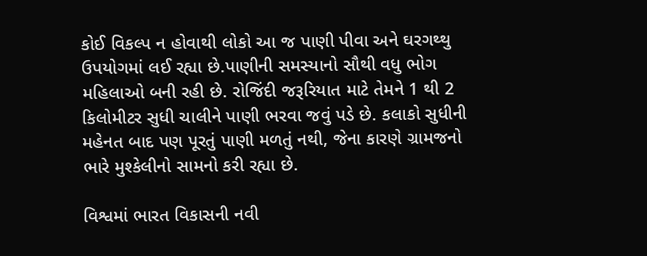કોઈ વિકલ્પ ન હોવાથી લોકો આ જ પાણી પીવા અને ઘરગથ્થુ ઉપયોગમાં લઈ રહ્યા છે.પાણીની સમસ્યાનો સૌથી વધુ ભોગ મહિલાઓ બની રહી છે. રોજિંદી જરૂરિયાત માટે તેમને 1 થી 2 કિલોમીટર સુધી ચાલીને પાણી ભરવા જવું પડે છે. કલાકો સુધીની મહેનત બાદ પણ પૂરતું પાણી મળતું નથી, જેના કારણે ગ્રામજનો ભારે મુશ્કેલીનો સામનો કરી રહ્યા છે.

વિશ્વમાં ભારત વિકાસની નવી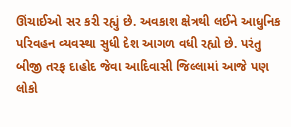ઊંચાઈઓ સર કરી રહ્યું છે. અવકાશ ક્ષેત્રથી લઈને આધુનિક પરિવહન વ્યવસ્થા સુધી દેશ આગળ વધી રહ્યો છે. પરંતુ બીજી તરફ દાહોદ જેવા આદિવાસી જિલ્લામાં આજે પણ લોકો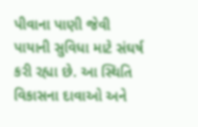પીવાના પાણી જેવી પાયાની સુવિધા માટે સંઘર્ષ કરી રહ્યા છે. આ સ્થિતિ વિકાસના દાવાઓ અને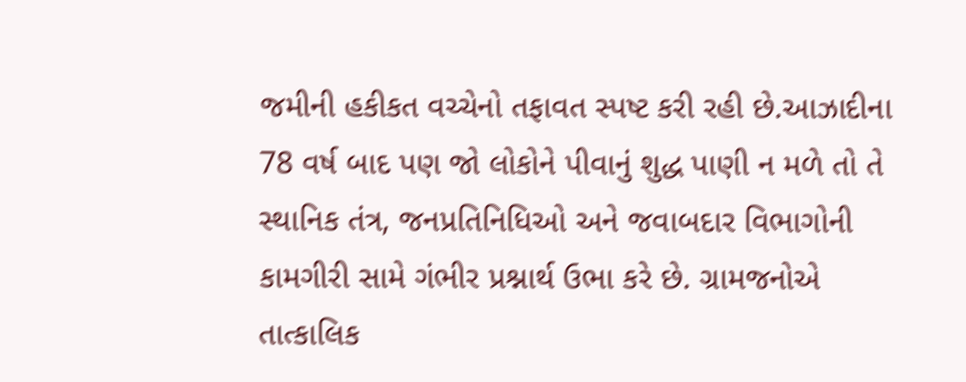જમીની હકીકત વચ્ચેનો તફાવત સ્પષ્ટ કરી રહી છે.આઝાદીના 78 વર્ષ બાદ પણ જો લોકોને પીવાનું શુદ્ધ પાણી ન મળે તો તે સ્થાનિક તંત્ર, જનપ્રતિનિધિઓ અને જવાબદાર વિભાગોની કામગીરી સામે ગંભીર પ્રશ્નાર્થ ઉભા કરે છે. ગ્રામજનોએ તાત્કાલિક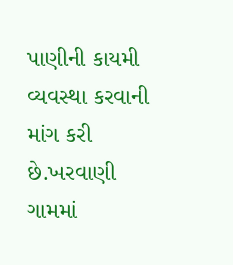પાણીની કાયમી વ્યવસ્થા કરવાની માંગ કરી છે.ખરવાણી ગામમાં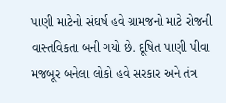પાણી માટેનો સંઘર્ષ હવે ગ્રામજનો માટે રોજની વાસ્તવિકતા બની ગયો છે. દૂષિત પાણી પીવા મજબૂર બનેલા લોકો હવે સરકાર અને તંત્ર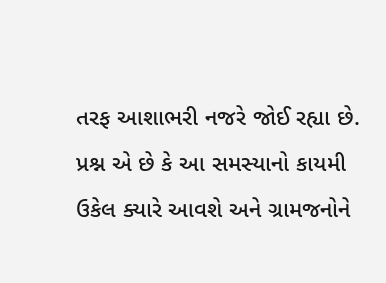તરફ આશાભરી નજરે જોઈ રહ્યા છે. પ્રશ્ન એ છે કે આ સમસ્યાનો કાયમી ઉકેલ ક્યારે આવશે અને ગ્રામજનોને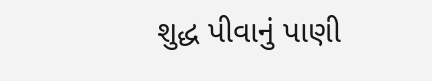શુદ્ધ પીવાનું પાણી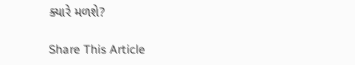ક્યારે મળશે?

Share This Article